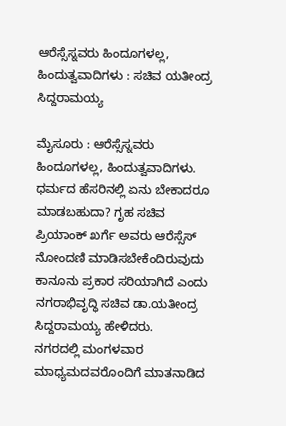ಆರೆಸ್ಸೆಸ್ನವರು ಹಿಂದೂಗಳಲ್ಲ, ಹಿಂದುತ್ವವಾದಿಗಳು : ಸಚಿವ ಯತೀಂದ್ರ ಸಿದ್ದರಾಮಯ್ಯ

ಮೈಸೂರು : ಆರೆಸ್ಸೆಸ್ನವರು ಹಿಂದೂಗಳಲ್ಲ, ಹಿಂದುತ್ವವಾದಿಗಳು. ಧರ್ಮದ ಹೆಸರಿನಲ್ಲಿ ಏನು ಬೇಕಾದರೂ ಮಾಡಬಹುದಾ? ಗೃಹ ಸಚಿವ ಪ್ರಿಯಾಂಕ್ ಖರ್ಗೆ ಅವರು ಆರೆಸ್ಸೆಸ್ ನೋಂದಣಿ ಮಾಡಿಸಬೇಕೆಂದಿರುವುದು ಕಾನೂನು ಪ್ರಕಾರ ಸರಿಯಾಗಿದೆ ಎಂದು ನಗರಾಭಿವೃದ್ಧಿ ಸಚಿವ ಡಾ.ಯತೀಂದ್ರ ಸಿದ್ದರಾಮಯ್ಯ ಹೇಳಿದರು.
ನಗರದಲ್ಲಿ ಮಂಗಳವಾರ ಮಾಧ್ಯಮದವರೊಂದಿಗೆ ಮಾತನಾಡಿದ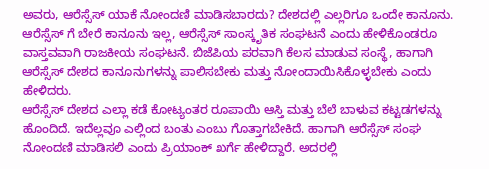ಅವರು, ಆರೆಸ್ಸೆಸ್ ಯಾಕೆ ನೋಂದಣಿ ಮಾಡಿಸಬಾರದು? ದೇಶದಲ್ಲಿ ಎಲ್ಲರಿಗೂ ಒಂದೇ ಕಾನೂನು. ಆರೆಸ್ಸೆಸ್ ಗೆ ಬೇರೆ ಕಾನೂನು ಇಲ್ಲ, ಆರೆಸ್ಸೆಸ್ ಸಾಂಸ್ಕೃತಿಕ ಸಂಘಟನೆ ಎಂದು ಹೇಳಿಕೊಂಡರೂ ವಾಸ್ತವವಾಗಿ ರಾಜಕೀಯ ಸಂಘಟನೆ. ಬಿಜೆಪಿಯ ಪರವಾಗಿ ಕೆಲಸ ಮಾಡುವ ಸಂಸ್ಥೆ, ಹಾಗಾಗಿ ಆರೆಸ್ಸೆಸ್ ದೇಶದ ಕಾನೂನುಗಳನ್ನು ಪಾಲಿಸಬೇಕು ಮತ್ತು ನೋಂದಾಯಿಸಿಕೊಳ್ಳಬೇಕು ಎಂದು ಹೇಳಿದರು.
ಆರೆಸ್ಸೆಸ್ ದೇಶದ ಎಲ್ಲಾ ಕಡೆ ಕೋಟ್ಯಂತರ ರೂಪಾಯಿ ಆಸ್ತಿ ಮತ್ತು ಬೆಲೆ ಬಾಳುವ ಕಟ್ಟಡಗಳನ್ನು ಹೊಂದಿದೆ. ಇದೆಲ್ಲವೂ ಎಲ್ಲಿಂದ ಬಂತು ಎಂಬು ಗೊತ್ತಾಗಬೇಕಿದೆ. ಹಾಗಾಗಿ ಆರೆಸ್ಸೆಸ್ ಸಂಘ ನೋಂದಣಿ ಮಾಡಿಸಲಿ ಎಂದು ಪ್ರಿಯಾಂಕ್ ಖರ್ಗೆ ಹೇಳಿದ್ದಾರೆ. ಅದರಲ್ಲಿ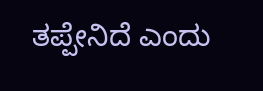ತಪ್ಪೇನಿದೆ ಎಂದು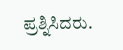ಪ್ರಶ್ನಿಸಿದರು.